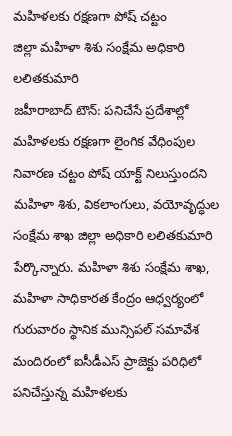మహిళలకు రక్షణగా పోష్ చట్టం
జిల్లా మహిళా శిశు సంక్షేమ అధికారి లలితకుమారి
జహీరాబాద్ టౌన్: పనిచేసే ప్రదేశాల్లో మహిళలకు రక్షణగా లైంగిక వేధింపుల నివారణ చట్టం పోష్ యాక్ట్ నిలుస్తుందని మహిళా శిశు, వికలాంగులు, వయోవృద్ధుల సంక్షేమ శాఖ జిల్లా అధికారి లలితకుమారి పేర్కొన్నారు. మహిళా శిశు సంక్షేమ శాఖ, మహిళా సాధికారత కేంద్రం ఆధ్వర్యంలో గురువారం స్థానిక మున్సిపల్ సమావేశ మందిరంలో ఐసీడీఎస్ ప్రాజెక్టు పరిధిలో పనిచేస్తున్న మహిళలకు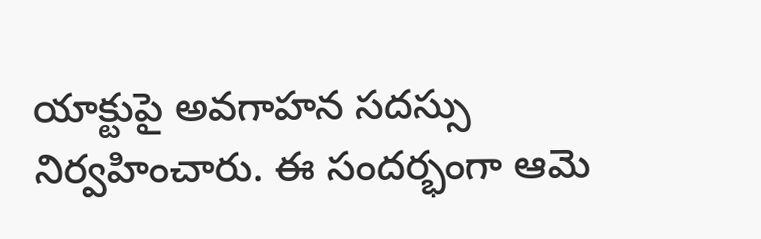యాక్టుపై అవగాహన సదస్సు నిర్వహించారు. ఈ సందర్భంగా ఆమె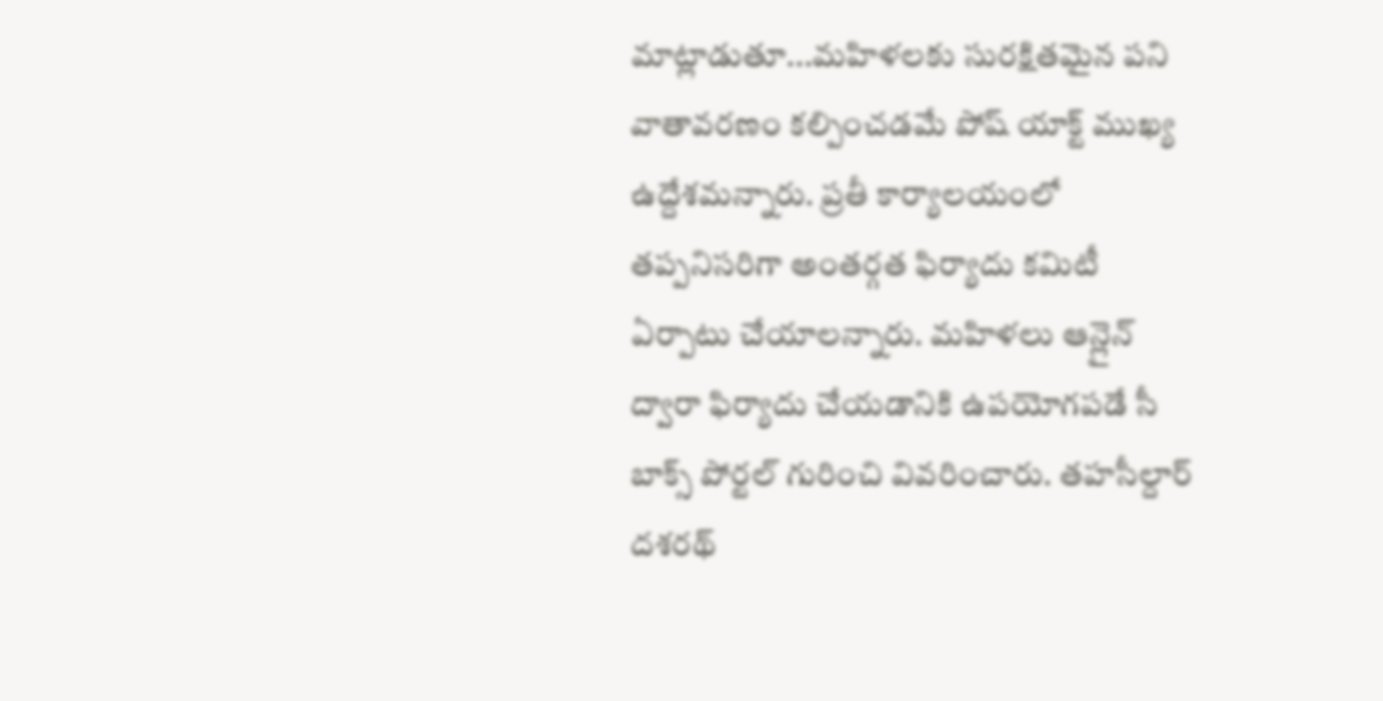మాట్లాడుతూ...మహిళలకు సురక్షితమైన పని వాతావరణం కల్పించడమే పోష్ యాక్ట్ ముఖ్య ఉద్దేశమన్నారు. ప్రతీ కార్యాలయంలో తప్పనిసరిగా అంతర్గత ఫిర్యాదు కమిటీ ఏర్పాటు చేయాలన్నారు. మహిళలు ఆన్లైన్ ద్వారా ఫిర్యాదు చేయడానికి ఉపయోగపడే సీ బాక్స్ పోర్టల్ గురించి వివరించారు. తహసీల్దార్ దశరథ్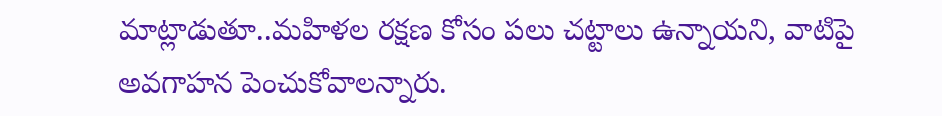మాట్లాడుతూ..మహిళల రక్షణ కోసం పలు చట్టాలు ఉన్నాయని, వాటిపై అవగాహన పెంచుకోవాలన్నారు.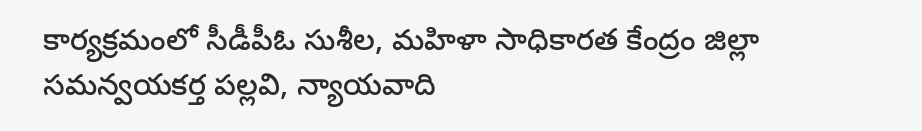కార్యక్రమంలో సీడీపీఓ సుశీల, మహిళా సాధికారత కేంద్రం జిల్లా సమన్వయకర్త పల్లవి, న్యాయవాది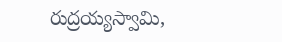రుద్రయ్యస్వామి,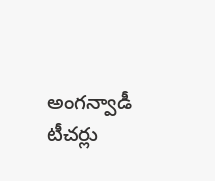అంగన్వాడీ టీచర్లు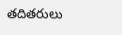తదితరులు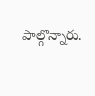పాల్గొన్నారు.